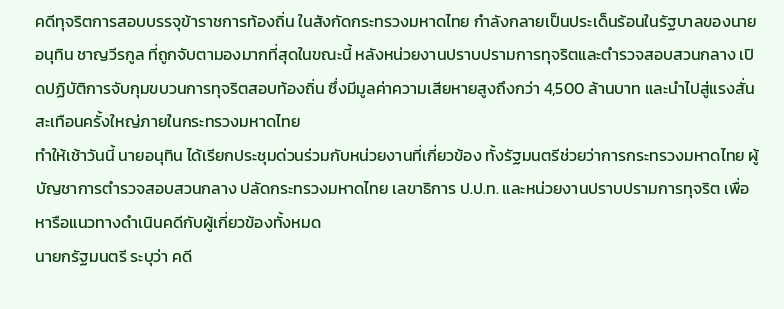คดีทุจริตการสอบบรรจุข้าราชการท้องถิ่น ในสังกัดกระทรวงมหาดไทย กำลังกลายเป็นประเด็นร้อนในรัฐบาลของนายอนุทิน ชาญวีรกูล ที่ถูกจับตามองมากที่สุดในขณะนี้ หลังหน่วยงานปราบปรามการทุจริตและตำรวจสอบสวนกลาง เปิดปฏิบัติการจับกุมขบวนการทุจริตสอบท้องถิ่น ซึ่งมีมูลค่าความเสียหายสูงถึงกว่า 4,500 ล้านบาท และนำไปสู่แรงสั่นสะเทือนครั้งใหญ่ภายในกระทรวงมหาดไทย
ทำให้เช้าวันนี้ นายอนุทิน ได้เรียกประชุมด่วนร่วมกับหน่วยงานที่เกี่ยวข้อง ทั้งรัฐมนตรีช่วยว่าการกระทรวงมหาดไทย ผู้บัญชาการตำรวจสอบสวนกลาง ปลัดกระทรวงมหาดไทย เลขาธิการ ป.ป.ท. และหน่วยงานปราบปรามการทุจริต เพื่อหารือแนวทางดำเนินคดีกับผู้เกี่ยวข้องทั้งหมด
นายกรัฐมนตรี ระบุว่า คดี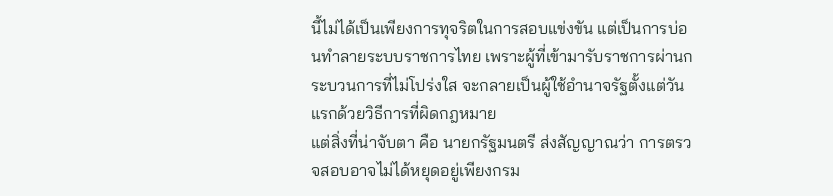นี้ไม่ได้เป็นเพียงการทุจริตในการสอบแข่งขัน แต่เป็นการบ่อนทำลายระบบราชการไทย เพราะผู้ที่เข้ามารับราชการผ่านกระบวนการที่ไม่โปร่งใส จะกลายเป็นผู้ใช้อำนาจรัฐตั้งแต่วันแรกด้วยวิธีการที่ผิดกฎหมาย
แต่สิ่งที่น่าจับตา คือ นายกรัฐมนตรี ส่งสัญญาณว่า การตรวจสอบอาจไม่ได้หยุดอยู่เพียงกรม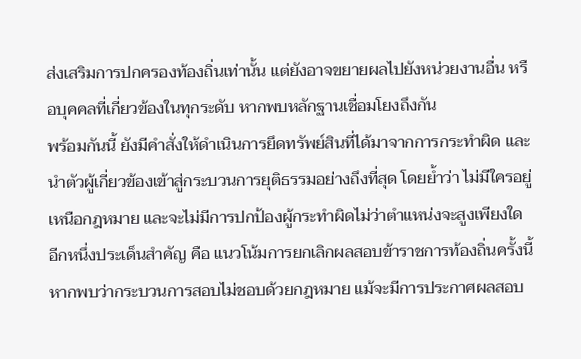ส่งเสริมการปกครองท้องถิ่นเท่านั้น แต่ยังอาจขยายผลไปยังหน่วยงานอื่น หรือบุคคลที่เกี่ยวข้องในทุกระดับ หากพบหลักฐานเชื่อมโยงถึงกัน
พร้อมกันนี้ ยังมีคำสั่งให้ดำเนินการยึดทรัพย์สินที่ได้มาจากการกระทำผิด และนำตัวผู้เกี่ยวข้องเข้าสู่กระบวนการยุติธรรมอย่างถึงที่สุด โดยย้ำว่า ไม่มีใครอยู่เหนือกฎหมาย และจะไม่มีการปกป้องผู้กระทำผิดไม่ว่าตำแหน่งจะสูงเพียงใด
อีกหนึ่งประเด็นสำคัญ คือ แนวโน้มการยกเลิกผลสอบข้าราชการท้องถิ่นครั้งนี้ หากพบว่ากระบวนการสอบไม่ชอบด้วยกฎหมาย แม้จะมีการประกาศผลสอบ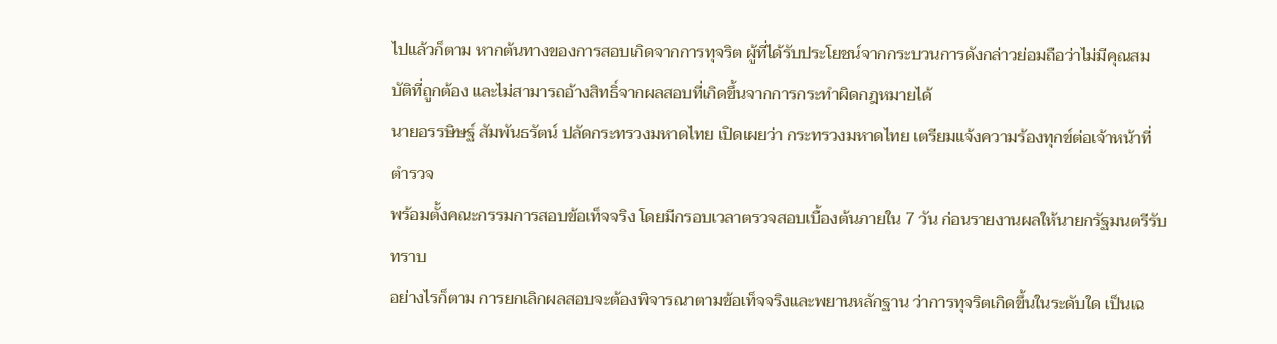ไปแล้วก็ตาม หากต้นทางของการสอบเกิดจากการทุจริต ผู้ที่ได้รับประโยชน์จากกระบวนการดังกล่าวย่อมถือว่าไม่มีคุณสมบัติที่ถูกต้อง และไม่สามารถอ้างสิทธิ์จากผลสอบที่เกิดขึ้นจากการกระทำผิดกฎหมายได้
นายอรรษิษฐ์ สัมพันธรัตน์ ปลัดกระทรวงมหาดไทย เปิดเผยว่า กระทรวงมหาดไทย เตรียมแจ้งความร้องทุกข์ต่อเจ้าหน้าที่ตำรวจ
พร้อมตั้งคณะกรรมการสอบข้อเท็จจริง โดยมีกรอบเวลาตรวจสอบเบื้องต้นภายใน 7 วัน ก่อนรายงานผลให้นายกรัฐมนตรีรับทราบ
อย่างไรก็ตาม การยกเลิกผลสอบจะต้องพิจารณาตามข้อเท็จจริงและพยานหลักฐาน ว่าการทุจริตเกิดขึ้นในระดับใด เป็นเฉ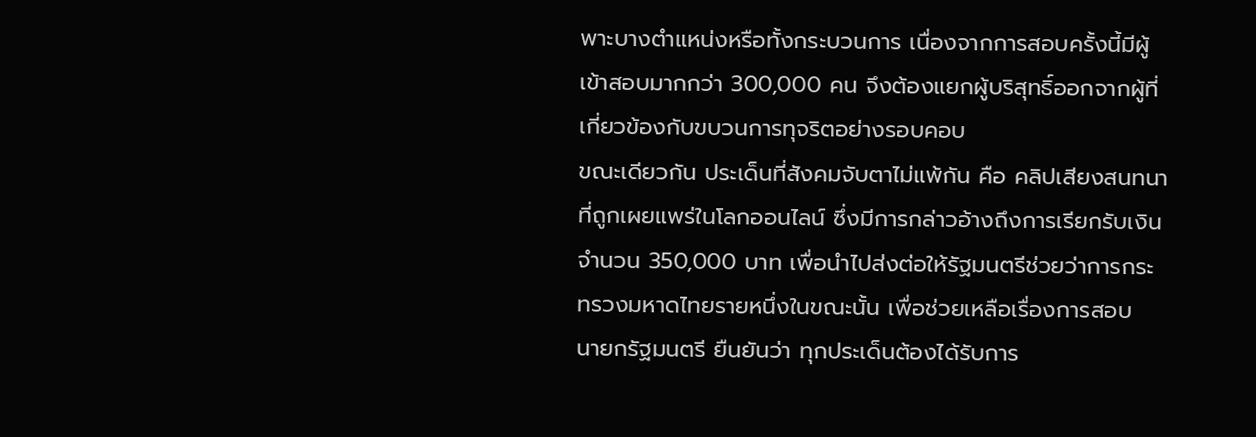พาะบางตำแหน่งหรือทั้งกระบวนการ เนื่องจากการสอบครั้งนี้มีผู้เข้าสอบมากกว่า 300,000 คน จึงต้องแยกผู้บริสุทธิ์ออกจากผู้ที่เกี่ยวข้องกับขบวนการทุจริตอย่างรอบคอบ
ขณะเดียวกัน ประเด็นที่สังคมจับตาไม่แพ้กัน คือ คลิปเสียงสนทนาที่ถูกเผยแพร่ในโลกออนไลน์ ซึ่งมีการกล่าวอ้างถึงการเรียกรับเงินจำนวน 350,000 บาท เพื่อนำไปส่งต่อให้รัฐมนตรีช่วยว่าการกระทรวงมหาดไทยรายหนึ่งในขณะนั้น เพื่อช่วยเหลือเรื่องการสอบ
นายกรัฐมนตรี ยืนยันว่า ทุกประเด็นต้องได้รับการ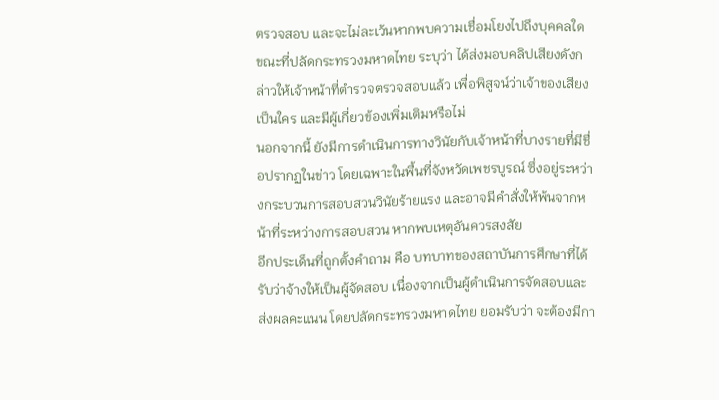ตรวจสอบ และจะไม่ละเว้นหากพบความเชื่อมโยงไปถึงบุคคลใด ขณะที่ปลัดกระทรวงมหาดไทย ระบุว่า ได้ส่งมอบคลิปเสียงดังกล่าวให้เจ้าหน้าที่ตำรวจตรวจสอบแล้ว เพื่อพิสูจน์ว่าเจ้าของเสียงเป็นใคร และมีผู้เกี่ยวข้องเพิ่มเติมหรือไม่
นอกจากนี้ ยังมีการดำเนินการทางวินัยกับเจ้าหน้าที่บางรายที่มีชื่อปรากฏในข่าว โดยเฉพาะในพื้นที่จังหวัดเพชรบูรณ์ ซึ่งอยู่ระหว่างกระบวนการสอบสวนวินัยร้ายแรง และอาจมีคำสั่งให้พ้นจากหน้าที่ระหว่างการสอบสวน หากพบเหตุอันควรสงสัย
อีกประเด็นที่ถูกตั้งคำถาม คือ บทบาทของสถาบันการศึกษาที่ได้รับว่าจ้างให้เป็นผู้จัดสอบ เนื่องจากเป็นผู้ดำเนินการจัดสอบและส่งผลคะแนน โดยปลัดกระทรวงมหาดไทย ยอมรับว่า จะต้องมีกา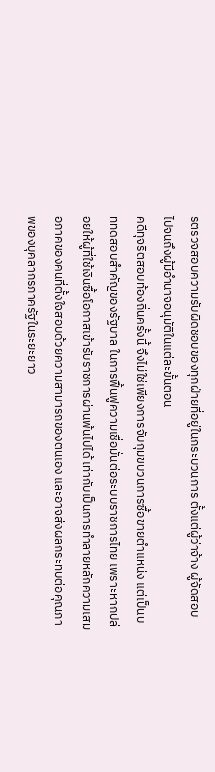รตรวจสอบความรับผิดชอบของทุกฝ่ายที่อยู่ในกระบวนการ ตั้งแต่ผู้ว่าจ้าง ผู้จัดสอบ ไปจนถึงผู้มีอำนาจอนุมัติในแต่ละขั้นตอน
คดีทุจริตสอบท้องถิ่นครั้งนี้ จึงไม่ใช่เพียงการจับกุมขบวนการซื้อขายตำแหน่ง แต่เป็นบททดสอบสำคัญของรัฐบาล ในการฟื้นฟูความเชื่อมั่นต่อระบบราชการไทย เพราะหากปล่อยให้ผู้ที่ใช้เงินซื้อโอกาสเข้ารับราชการผ่านพ้นไปได้ เท่ากับเป็นการทำลายหลักความเสมอภาคของคนที่ตั้งใจสอบด้วยความสามารถของตนเอง และอาจส่งผลกระทบต่อคุณภาพของบุคลากรภาครัฐในระยะยาว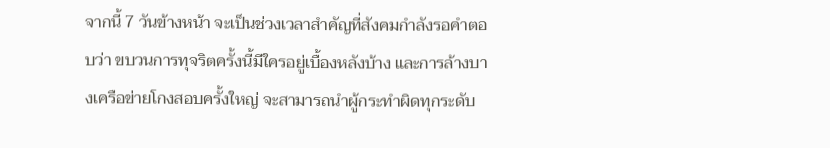จากนี้ 7 วันข้างหน้า จะเป็นช่วงเวลาสำคัญที่สังคมกำลังรอคำตอบว่า ขบวนการทุจริตครั้งนี้มีใครอยู่เบื้องหลังบ้าง และการล้างบางเครือข่ายโกงสอบครั้งใหญ่ จะสามารถนำผู้กระทำผิดทุกระดับ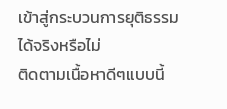เข้าสู่กระบวนการยุติธรรมได้จริงหรือไม่
ติดตามเนื้อหาดีๆแบบนี้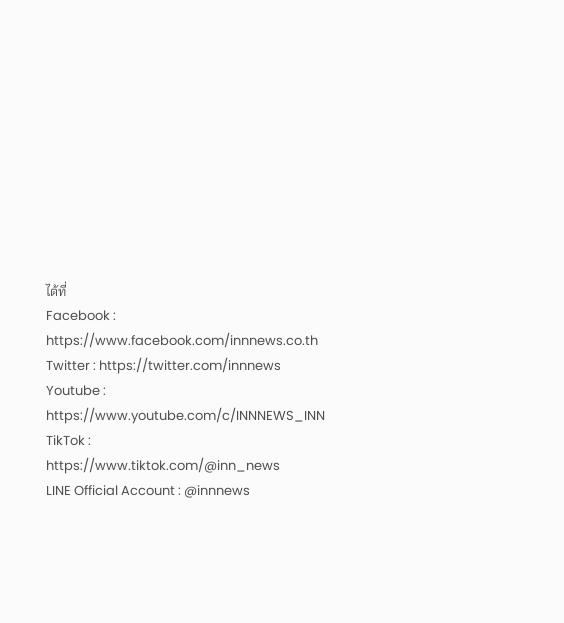ได้ที่
Facebook : https://www.facebook.com/innnews.co.th
Twitter : https://twitter.com/innnews
Youtube : https://www.youtube.com/c/INNNEWS_INN
TikTok : https://www.tiktok.com/@inn_news
LINE Official Account : @innnews